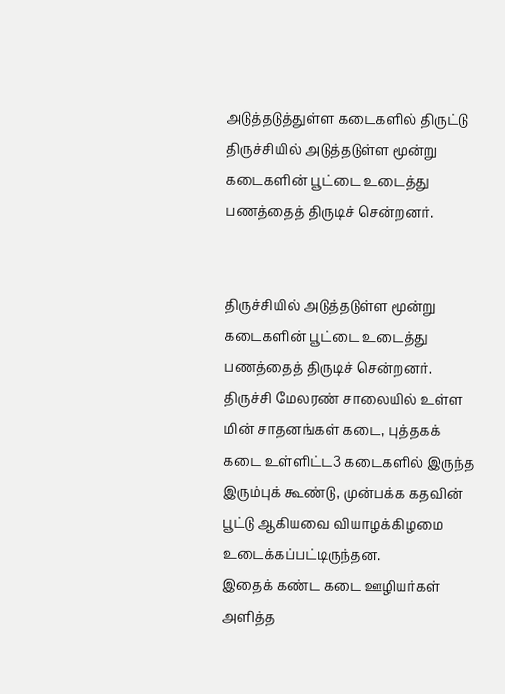அடுத்தடுத்துள்ள கடைகளில் திருட்டு
திருச்சியில் அடுத்தடுள்ள மூன்று கடைகளின் பூட்டை உடைத்து பணத்தைத் திருடிச் சென்றனர்.


திருச்சியில் அடுத்தடுள்ள மூன்று கடைகளின் பூட்டை உடைத்து பணத்தைத் திருடிச் சென்றனர்.
திருச்சி மேலரண் சாலையில் உள்ள மின் சாதனங்கள் கடை, புத்தகக் கடை உள்ளிட்ட3 கடைகளில் இருந்த இரும்புக் கூண்டு, முன்பக்க கதவின் பூட்டு ஆகியவை வியாழக்கிழமை உடைக்கப்பட்டிருந்தன.
இதைக் கண்ட கடை ஊழியர்கள் அளித்த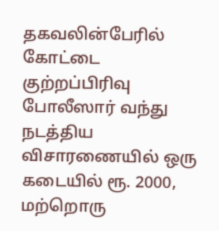தகவலின்பேரில் கோட்டை குற்றப்பிரிவு போலீஸார் வந்து நடத்திய விசாரணையில் ஒரு கடையில் ரூ. 2000, மற்றொரு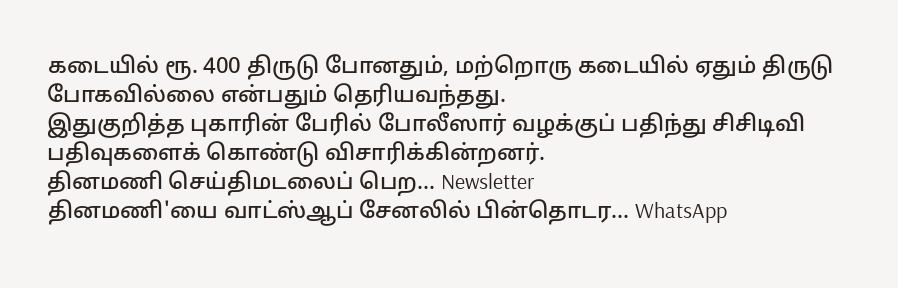கடையில் ரூ. 400 திருடு போனதும், மற்றொரு கடையில் ஏதும் திருடு போகவில்லை என்பதும் தெரியவந்தது.
இதுகுறித்த புகாரின் பேரில் போலீஸார் வழக்குப் பதிந்து சிசிடிவி பதிவுகளைக் கொண்டு விசாரிக்கின்றனர்.
தினமணி செய்திமடலைப் பெற... Newsletter
தினமணி'யை வாட்ஸ்ஆப் சேனலில் பின்தொடர... WhatsApp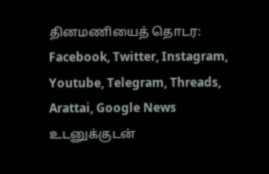தினமணியைத் தொடர: Facebook, Twitter, Instagram, Youtube, Telegram, Threads, Arattai, Google News
உடனுக்குடன்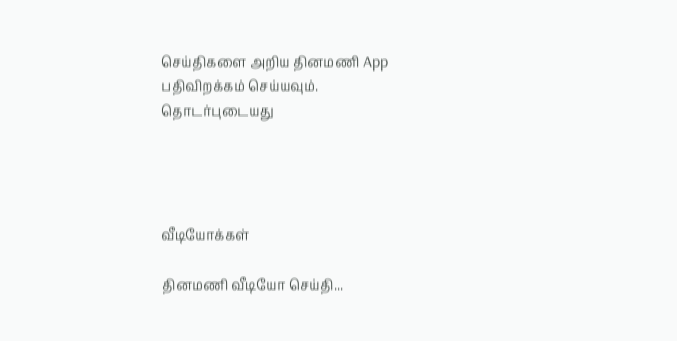செய்திகளை அறிய தினமணி App பதிவிறக்கம் செய்யவும்.
தொடர்புடையது




வீடியோக்கள்

தினமணி வீடியோ செய்தி...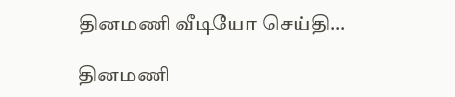தினமணி வீடியோ செய்தி...

தினமணி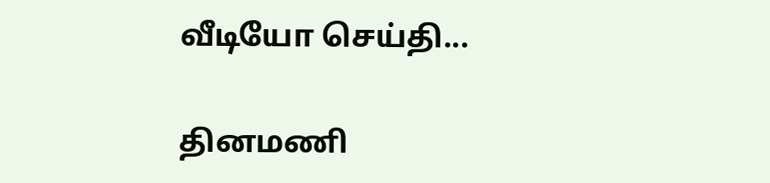வீடியோ செய்தி...

தினமணி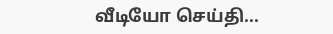வீடியோ செய்தி...